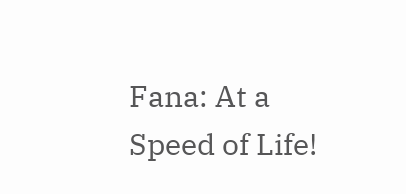Fana: At a Speed of Life!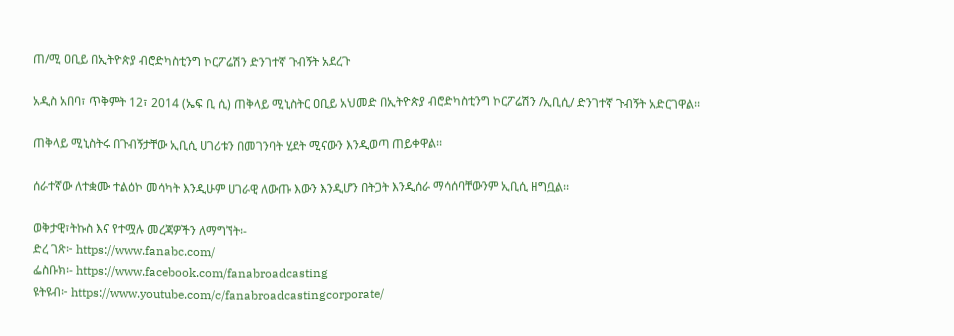ጠ/ሚ ዐቢይ በኢትዮጵያ ብሮድካስቲንግ ኮርፖሬሽን ድንገተኛ ጉብኝት አደረጉ

አዲስ አበባ፣ ጥቅምት 12፣ 2014 (ኤፍ ቢ ሲ) ጠቅላይ ሚኒስትር ዐቢይ አህመድ በኢትዮጵያ ብሮድካስቲንግ ኮርፖሬሽን /ኢቢሲ/ ድንገተኛ ጉብኝት አድርገዋል፡፡

ጠቅላይ ሚኒስትሩ በጉብኝታቸው ኢቢሲ ሀገሪቱን በመገንባት ሂደት ሚናውን እንዲወጣ ጠይቀዋል፡፡

ሰራተኛው ለተቋሙ ተልዕኮ መሳካት እንዲሁም ሀገራዊ ለውጡ እውን እንዲሆን በትጋት እንዲሰራ ማሳሰባቸውንም ኢቢሲ ዘግቧል፡፡

ወቅታዊ፣ትኩስ እና የተሟሉ መረጃዎችን ለማግኘት፡-
ድረ ገጽ፦ https://www.fanabc.com/
ፌስቡክ፡- https://www.facebook.com/fanabroadcasting
ዩትዩብ፦ https://www.youtube.com/c/fanabroadcastingcorporate/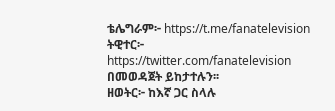ቴሌግራም፦ https://t.me/fanatelevision
ትዊተር፦ https://twitter.com/fanatelevision በመወዳጀት ይከታተሉን፡፡
ዘወትር፦ ከእኛ ጋር ስላሉ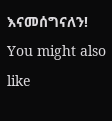እናመሰግናለን!
You might also like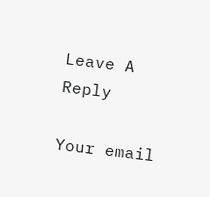Leave A Reply

Your email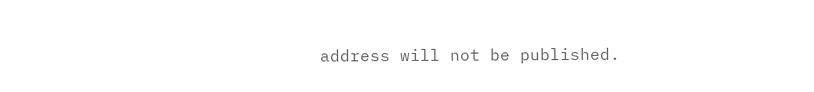address will not be published.